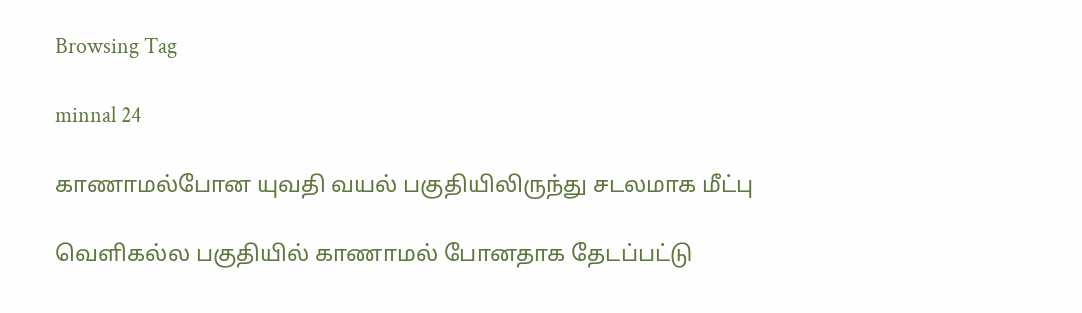Browsing Tag

minnal 24

காணாமல்போன யுவதி வயல் பகுதியிலிருந்து சடலமாக மீட்பு

வெளிகல்ல பகுதியில் காணாமல் போனதாக தேடப்பட்டு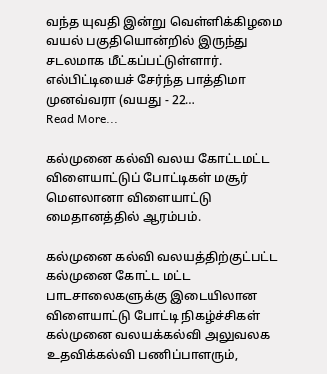வந்த யுவதி இன்று வெள்ளிக்கிழமை வயல் பகுதியொன்றில் இருந்து சடலமாக மீட்கப்பட்டுள்ளார். எல்பிட்டியைச் சேர்ந்த பாத்திமா முனவ்வரா (வயது - 22…
Read More...

கல்முனை கல்வி வலய கோட்டமட்ட விளையாட்டுப் போட்டிகள் மசூர் மௌலானா விளையாட்டு மைதானத்தில் ஆரம்பம்.

கல்முனை கல்வி வலயத்திற்குட்பட்ட கல்முனை கோட்ட மட்ட பாடசாலைகளுக்கு இடையிலான விளையாட்டு போட்டி நிகழ்ச்சிகள் கல்முனை வலயக்கல்வி அலுவலக உதவிக்கல்வி பணிப்பாளரும்,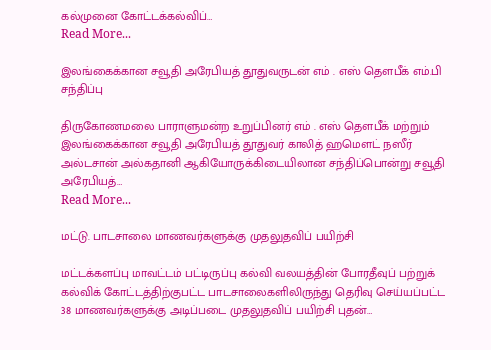கல்முனை கோட்டக்கல்விப்…
Read More...

இலங்கைக்கான சவூதி அரேபியத் தூதுவருடன் எம் . எஸ் தௌபீக் எம்.பி சந்திப்பு

திருகோணமலை பாராளுமன்ற உறுப்பினர் எம் . எஸ் தௌபீக் மற்றும் இலங்கைக்கான சவூதி அரேபியத் தூதுவர் காலித் ஹமௌட் நஸீர் அல்டசான் அல்கதானி ஆகியோருக்கிடையிலான சந்திப்பொன்று சவூதி அரேபியத்…
Read More...

மட்டு. பாடசாலை மாணவர்களுக்கு முதலுதவிப் பயிற்சி

மட்டக்களப்பு மாவட்டம் பட்டிருப்பு கல்வி வலயத்தின் போரதீவுப் பற்றுக் கல்விக் கோட்டத்திற்குபட்ட பாடசாலைகளிலிருந்து தெரிவு செய்யப்பட்ட 38 மாணவர்களுக்கு அடிப்படை முதலுதவிப் பயிற்சி புதன்…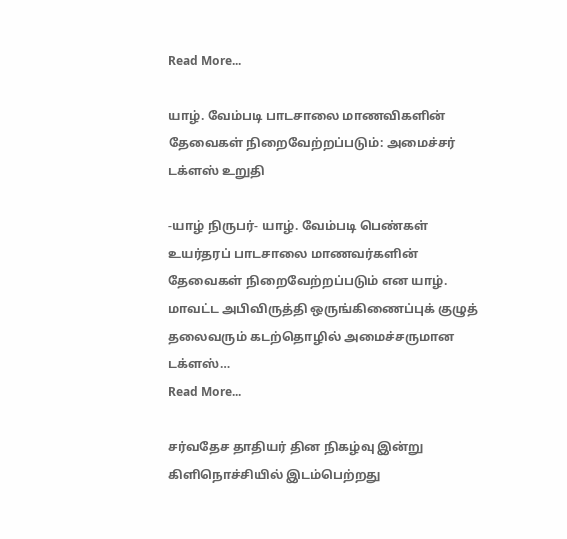Read More...

யாழ். வேம்படி பாடசாலை மாணவிகளின் தேவைகள் நிறைவேற்றப்படும்: அமைச்சர் டக்ளஸ் உறுதி

-யாழ் நிருபர்- யாழ். வேம்படி பெண்கள் உயர்தரப் பாடசாலை மாணவர்களின் தேவைகள் நிறைவேற்றப்படும் என யாழ். மாவட்ட அபிவிருத்தி ஒருங்கிணைப்புக் குழுத் தலைவரும் கடற்தொழில் அமைச்சருமான டக்ளஸ்…
Read More...

சர்வதேச தாதியர் தின நிகழ்வு இன்று கிளிநொச்சியில் இடம்பெற்றது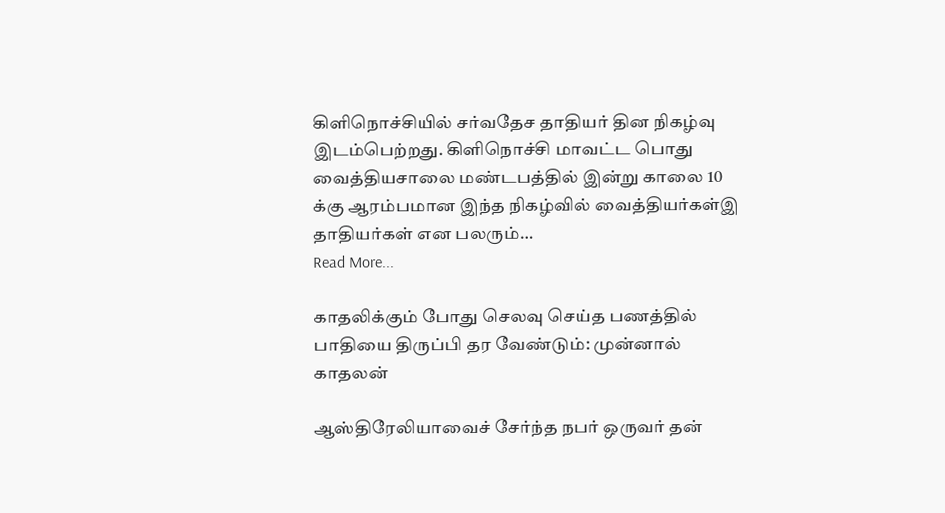கிளிநொச்சியில் சர்வதேச தாதியர் தின நிகழ்வு இடம்பெற்றது. கிளிநொச்சி மாவட்ட பொது வைத்தியசாலை மண்டபத்தில் இன்று காலை 10 க்கு ஆரம்பமான இந்த நிகழ்வில் வைத்தியர்கள்இ தாதியர்கள் என பலரும்…
Read More...

காதலிக்கும் போது செலவு செய்த பணத்தில் பாதியை திருப்பி தர வேண்டும்: முன்னால் காதலன்

ஆஸ்திரேலியாவைச் சேர்ந்த நபர் ஒருவர் தன்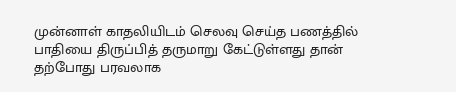முன்னாள் காதலியிடம் செலவு செய்த பணத்தில் பாதியை திருப்பித் தருமாறு கேட்டுள்ளது தான் தற்போது பரவலாக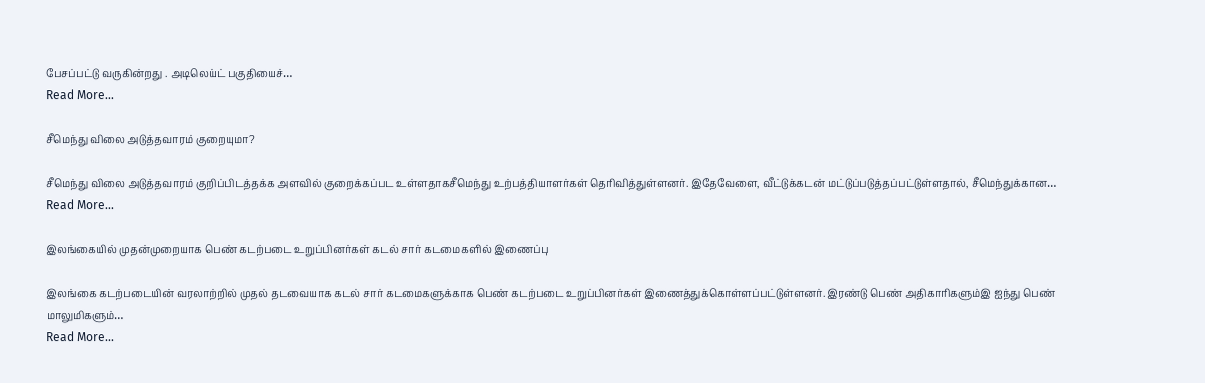பேசப்பட்டு வருகின்றது . அடிலெய்ட் பகுதியைச்…
Read More...

சீமெந்து விலை அடுத்தவாரம் குறையுமா?

சீமெந்து விலை அடுத்தவாரம் குறிப்பிடத்தக்க அளவில் குறைக்கப்பட உள்ளதாகசீமெந்து உற்பத்தியாளர்கள் தெரிவித்துள்ளனர். இதேவேளை, வீட்டுக்கடன் மட்டுப்படுத்தப்பட்டுள்ளதால், சீமெந்துக்கான…
Read More...

இலங்கையில் முதன்முறையாக பெண் கடற்படை உறுப்பினர்கள் கடல் சார் கடமைகளில் இணைப்பு

இலங்கை கடற்படையின் வரலாற்றில் முதல் தடவையாக கடல் சார் கடமைகளுக்காக பெண் கடற்படை உறுப்பினர்கள் இணைத்துக்கொள்ளப்பட்டுள்ளனர். இரண்டு பெண் அதிகாரிகளும்இ ஐந்து பெண் மாலுமிகளும்…
Read More...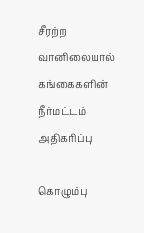சீரற்ற வானிலையால் கங்கைகளின் நீர்மட்டம் அதிகரிப்பு

கொழும்பு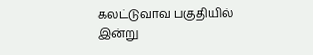கலட்டுவாவ பகுதியில் இன்று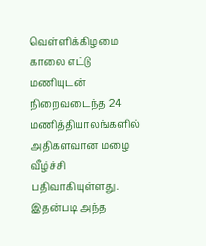வெள்ளிக்கிழமை காலை எட்டு மணியுடன் நிறைவடைந்த 24 மணித்தியாலங்களில் அதிகளவான மழை வீழ்ச்சி பதிவாகியுள்ளது. இதன்படி அந்த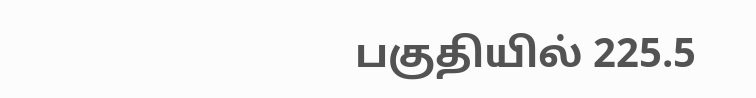பகுதியில் 225.5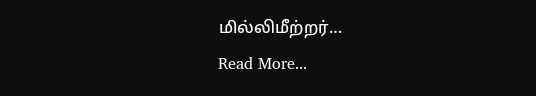மில்லிமீற்றர்…
Read More...